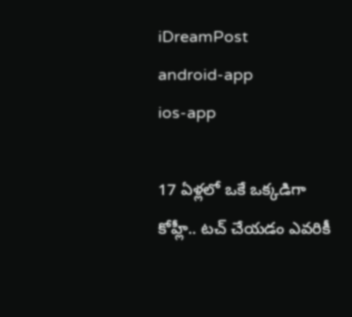iDreamPost
android-app
ios-app

17 ఏళ్లలో ఒకే ఒక్కడిగా కోహ్లీ.. టచ్ చేయడం ఎవరికీ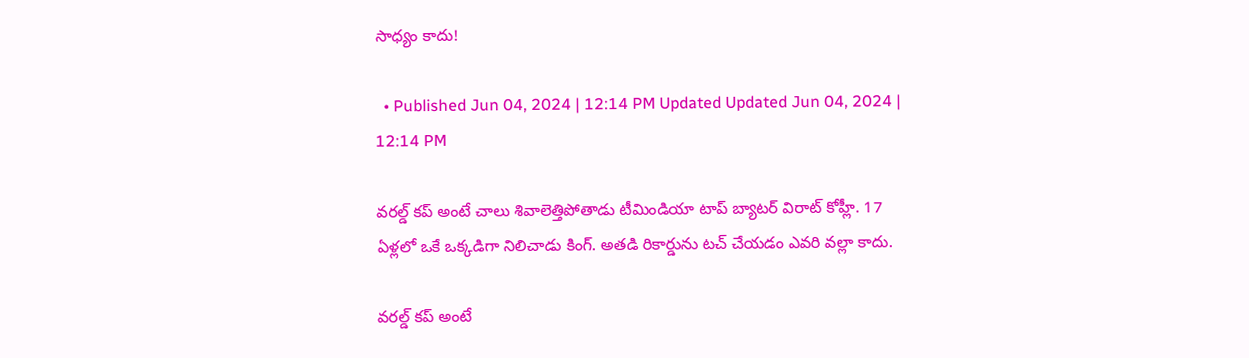సాధ్యం కాదు!

  • Published Jun 04, 2024 | 12:14 PM Updated Updated Jun 04, 2024 | 12:14 PM

వరల్డ్ కప్ అంటే చాలు శివాలెత్తిపోతాడు టీమిండియా టాప్ బ్యాటర్ విరాట్ కోహ్లీ. 17 ఏళ్లలో ఒకే ఒక్కడిగా నిలిచాడు కింగ్. అతడి రికార్డును టచ్ చేయడం ఎవరి వల్లా కాదు.

వరల్డ్ కప్ అంటే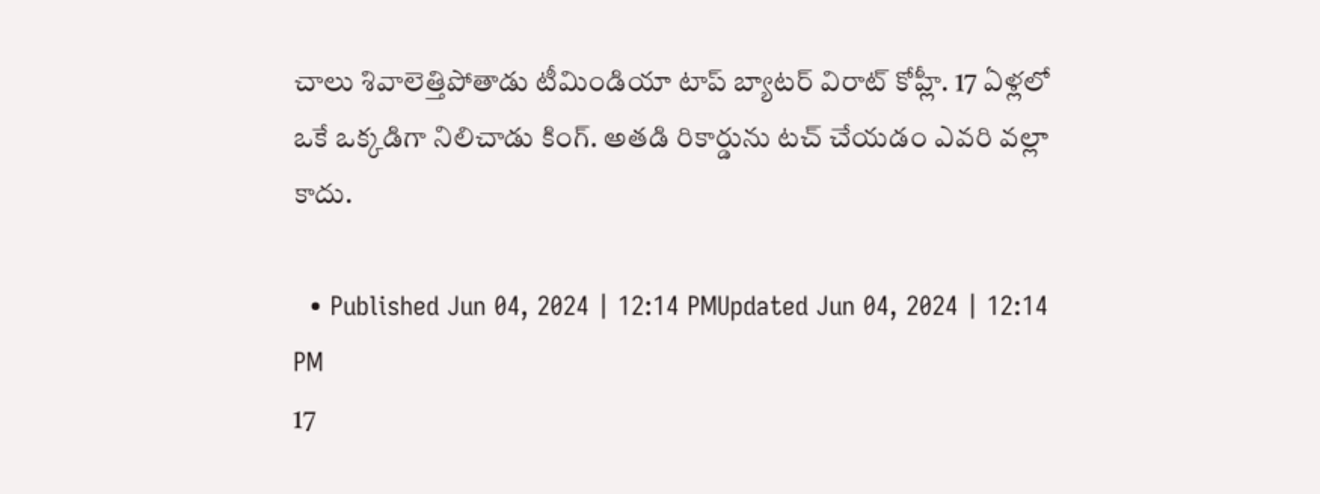చాలు శివాలెత్తిపోతాడు టీమిండియా టాప్ బ్యాటర్ విరాట్ కోహ్లీ. 17 ఏళ్లలో ఒకే ఒక్కడిగా నిలిచాడు కింగ్. అతడి రికార్డును టచ్ చేయడం ఎవరి వల్లా కాదు.

  • Published Jun 04, 2024 | 12:14 PMUpdated Jun 04, 2024 | 12:14 PM
17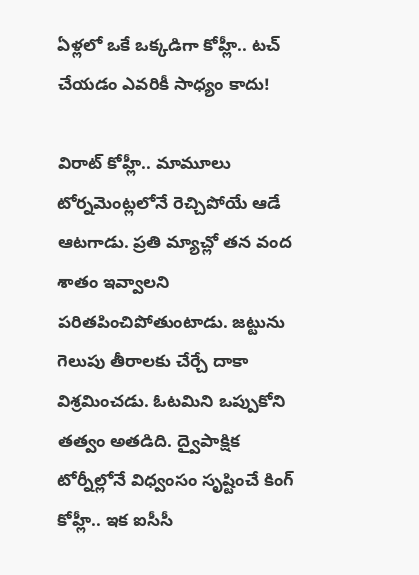ఏళ్లలో ఒకే ఒక్కడిగా కోహ్లీ.. టచ్ చేయడం ఎవరికీ సాధ్యం కాదు!

విరాట్ కోహ్లీ.. మామూలు టోర్నమెంట్లలోనే రెచ్చిపోయే ఆడే ఆటగాడు. ప్రతి మ్యాచ్లో తన వంద శాతం ఇవ్వాలని పరితపించిపోతుంటాడు. జట్టును గెలుపు తీరాలకు చేర్చే దాకా విశ్రమించడు. ఓటమిని ఒప్పుకోని తత్వం అతడిది. ద్వైపాక్షిక టోర్నీల్లోనే విధ్వంసం సృష్టించే కింగ్ కోహ్లీ.. ఇక ఐసీసీ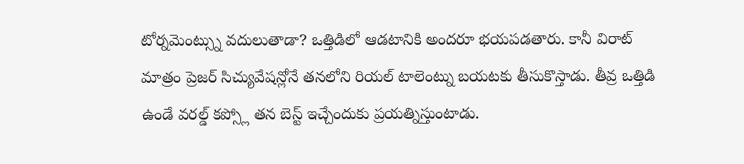టోర్నమెంట్స్ను వదులుతాడా? ఒత్తిడిలో ఆడటానికి అందరూ భయపడతారు. కానీ విరాట్ మాత్రం ప్రెజర్ సిచ్యువేషన్లోనే తనలోని రియల్ టాలెంట్ను బయటకు తీసుకొస్తాడు. తీవ్ర ఒత్తిడి ఉండే వరల్డ్ కప్స్లో తన బెస్ట్ ఇచ్చేందుకు ప్రయత్నిస్తుంటాడు.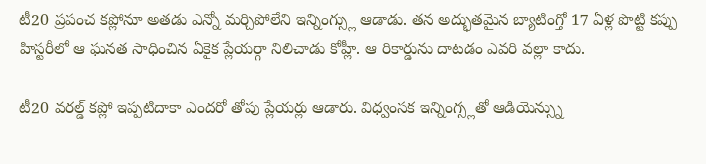టీ20 ప్రపంచ కప్లోనూ అతడు ఎన్నో మర్చిపోలేని ఇన్నింగ్స్లు ఆడాడు. తన అద్భుతమైన బ్యాటింగ్తో 17 ఏళ్ల పొట్టి కప్పు హిస్టరీలో ఆ ఘనత సాధించిన ఏకైక ప్లేయర్గా నిలిచాడు కోహ్లీ. ఆ రికార్డును దాటడం ఎవరి వల్లా కాదు.

టీ20 వరల్డ్ కప్లో ఇప్పటిదాకా ఎందరో తోపు ప్లేయర్లు ఆడారు. విధ్వంసక ఇన్నింగ్స్లతో ఆడియెన్స్ను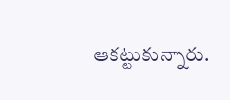ఆకట్టుకున్నారు.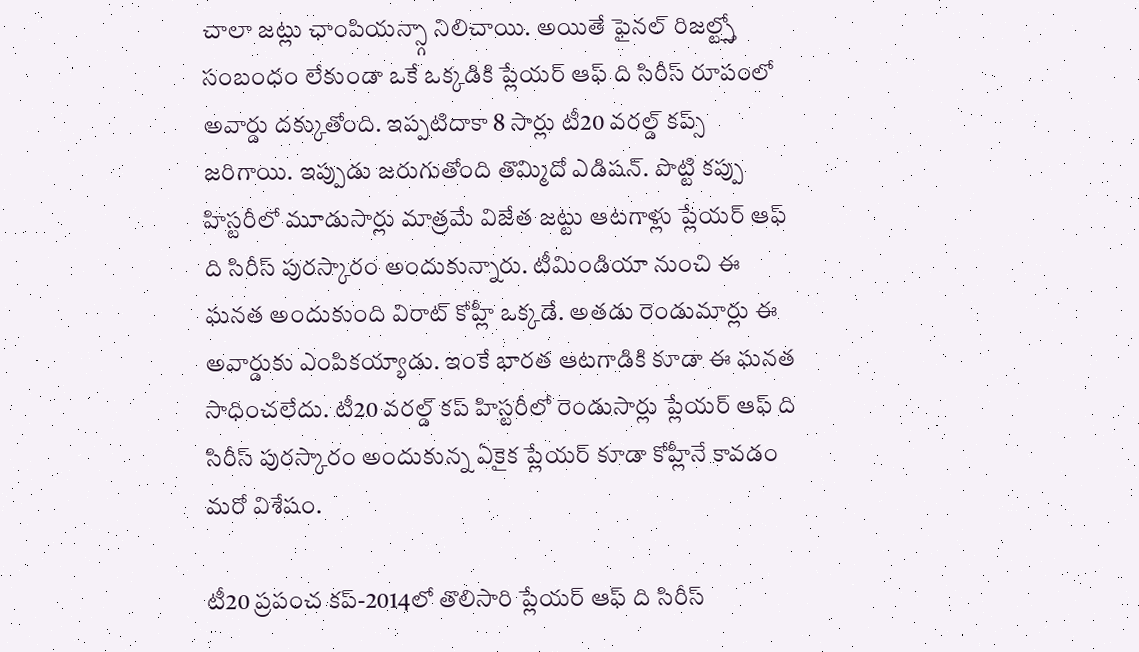చాలా జట్లు ఛాంపియన్స్గా నిలిచాయి. అయితే ఫైనల్ రిజల్ట్స్తో సంబంధం లేకుండా ఒకే ఒక్కడికి ప్లేయర్ ఆఫ్ ది సిరీస్ రూపంలో అవార్డు దక్కుతోంది. ఇప్పటిదాకా 8 సార్లు టీ20 వరల్డ్ కప్స్ జరిగాయి. ఇప్పుడు జరుగుతోంది తొమ్మిదో ఎడిషన్. పొట్టి కప్పు హిస్టరీలో మూడుసార్లు మాత్రమే విజేత జట్టు ఆటగాళ్లు ప్లేయర్ ఆఫ్ ది సిరీస్ పురస్కారం అందుకున్నారు. టీమిండియా నుంచి ఈ ఘనత అందుకుంది విరాట్ కోహ్లీ ఒక్కడే. అతడు రెండుమార్లు ఈ అవార్డుకు ఎంపికయ్యాడు. ఇంకే భారత ఆటగాడికి కూడా ఈ ఘనత సాధించలేదు. టీ20 వరల్డ్ కప్ హిస్టరీలో రెండుసార్లు ప్లేయర్ ఆఫ్ ది సిరీస్ పురస్కారం అందుకున్న ఏకైక ప్లేయర్ కూడా కోహ్లీనే కావడం మరో విశేషం.

టీ20 ప్రపంచ కప్-2014లో తొలిసారి ప్లేయర్ ఆఫ్ ది సిరీస్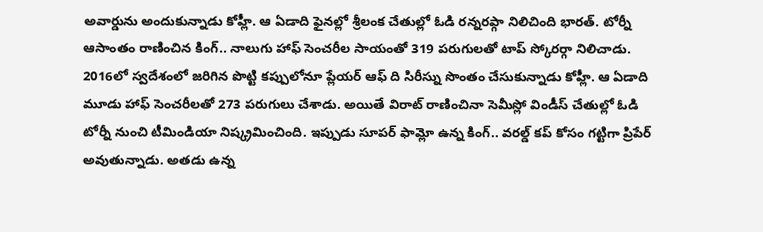అవార్డును అందుకున్నాడు కోహ్లీ. ఆ ఏడాది ఫైనల్లో శ్రీలంక చేతుల్లో ఓడి రన్నరప్గా నిలిచింది భారత్. టోర్నీ ఆసాంతం రాణించిన కింగ్.. నాలుగు హాఫ్ సెంచరీల సాయంతో 319 పరుగులతో టాప్ స్కోరర్గా నిలిచాడు. 2016లో స్వదేశంలో జరిగిన పొట్టి కప్పులోనూ ప్లేయర్ ఆఫ్ ది సిరీస్ను సొంతం చేసుకున్నాడు కోహ్లీ. ఆ ఏడాది మూడు హాఫ్ సెంచరీలతో 273 పరుగులు చేశాడు. అయితే విరాట్ రాణించినా సెమీస్లో విండీస్ చేతుల్లో ఓడి టోర్నీ నుంచి టీమిండియా నిష్క్రమించింది. ఇప్పుడు సూపర్ ఫామ్లో ఉన్న కింగ్.. వరల్డ్ కప్ కోసం గట్టిగా ప్రిపేర్ అవుతున్నాడు. అతడు ఉన్న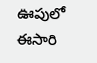ఊపులో ఈసారి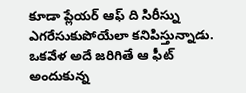కూడా ప్లేయర్ ఆఫ్ ది సిరీస్ను ఎగరేసుకుపోయేలా కనిపిస్తున్నాడు. ఒకవేళ అదే జరిగితే ఆ ఫీట్ అందుకున్న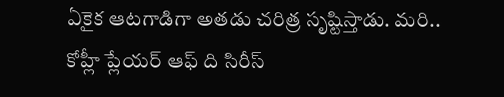ఏకైక ఆటగాడిగా అతడు చరిత్ర సృష్టిస్తాడు. మరి.. కోహ్లీ ప్లేయర్ ఆఫ్ ది సిరీస్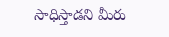సాధిస్తాడని మీరు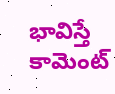భావిస్తే కామెంట్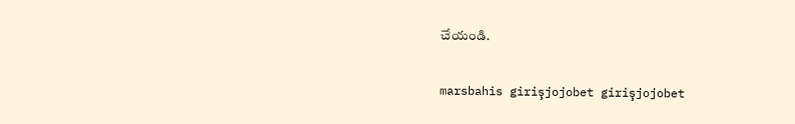చేయండి.

marsbahis girişjojobet girişjojobet